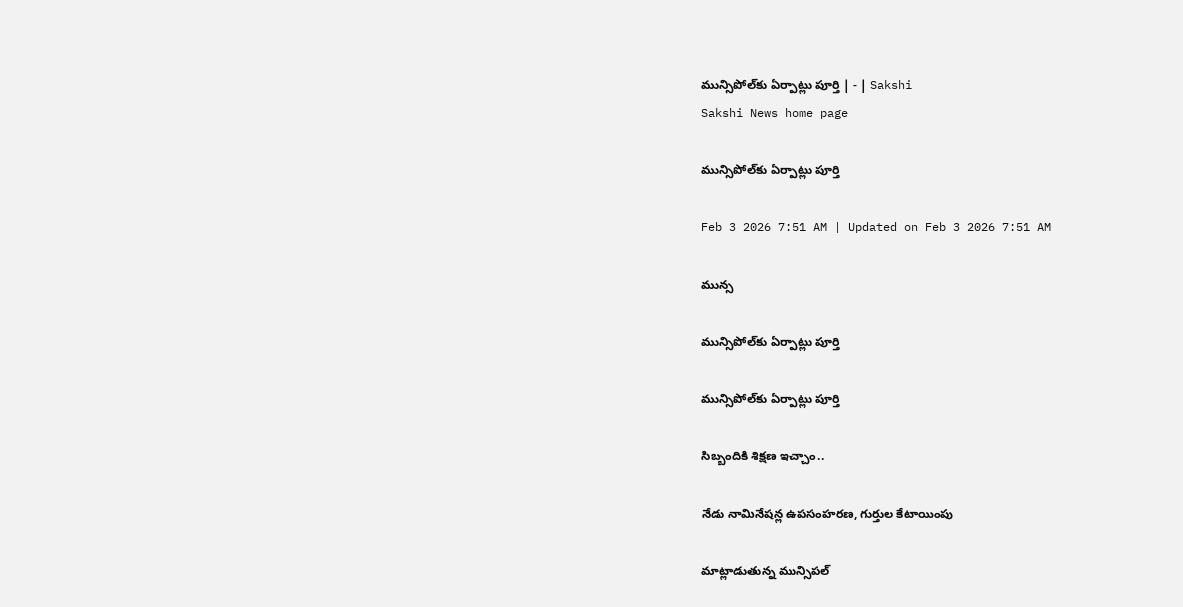మున్సిపోల్‌కు ఏర్పాట్లు పూర్తి | - | Sakshi
Sakshi News home page

మున్సిపోల్‌కు ఏర్పాట్లు పూర్తి

Feb 3 2026 7:51 AM | Updated on Feb 3 2026 7:51 AM

మున్స

మున్సిపోల్‌కు ఏర్పాట్లు పూర్తి

మున్సిపోల్‌కు ఏర్పాట్లు పూర్తి

సిబ్బందికి శిక్షణ ఇచ్చాం..

నేడు నామినేషన్ల ఉపసంహరణ, గుర్తుల కేటాయింపు

మాట్లాడుతున్న మున్సిపల్‌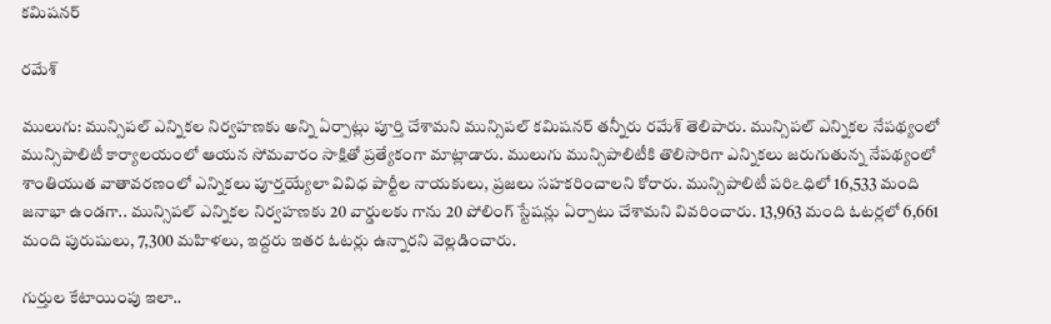కమిషనర్‌

రమేశ్‌

ములుగు: మున్సిపల్‌ ఎన్నికల నిర్వహణకు అన్ని ఏర్పాట్లు పూర్తి చేశామని మున్సిపల్‌ కమిషనర్‌ తన్నీరు రమేశ్‌ తెలిపారు. మున్సిపల్‌ ఎన్నికల నేపథ్యంలో మున్సిపాలిటీ కార్యాలయంలో ఆయన సోమవారం సాక్షితో ప్రత్యేకంగా మాట్లాడారు. ములుగు మున్సిపాలిటీకి తొలిసారిగా ఎన్నికలు జరుగుతున్న నేపథ్యంలో శాంతియుత వాతావరణంలో ఎన్నికలు పూర్తయ్యేలా వివిధ పార్టీల నాయకులు, ప్రజలు సహకరించాలని కోరారు. మున్సిపాలిటీ పరిఽధిలో 16,533 మంది జనాభా ఉండగా.. మున్సిపల్‌ ఎన్నికల నిర్వహణకు 20 వార్డులకు గాను 20 పోలింగ్‌ స్టేషన్లు ఏర్పాటు చేశామని వివరించారు. 13,963 మంది ఓటర్లలో 6,661 మంది పురుషులు, 7,300 మహిళలు, ఇద్దరు ఇతర ఓటర్లు ఉన్నారని వెల్లడించారు.

గుర్తుల కేటాయింపు ఇలా..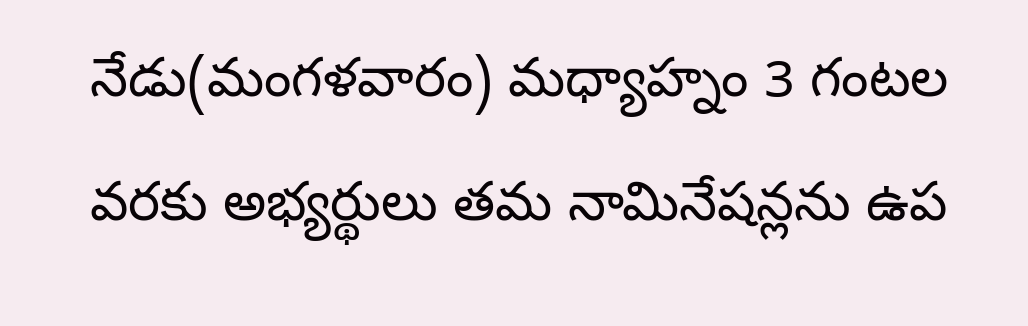నేడు(మంగళవారం) మధ్యాహ్నం 3 గంటల వరకు అభ్యర్థులు తమ నామినేషన్లను ఉప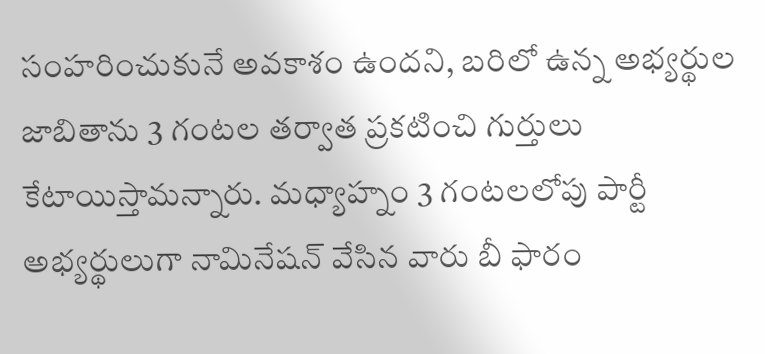సంహరించుకునే అవకాశం ఉందని, బరిలో ఉన్న అభ్యర్థుల జాబితాను 3 గంటల తర్వాత ప్రకటించి గుర్తులు కేటాయిస్తామన్నారు. మధ్యాహ్నం 3 గంటలలోపు పార్టీ అభ్యర్థులుగా నామినేషన్‌ వేసిన వారు బీ ఫారం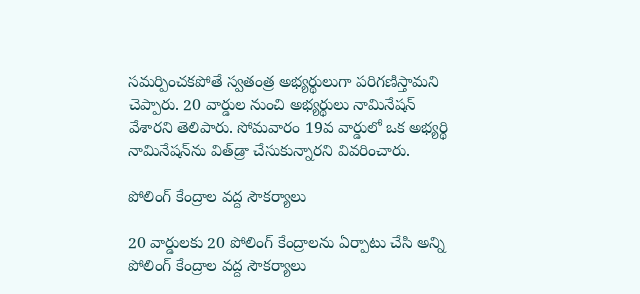సమర్పించకపోతే స్వతంత్ర అభ్యర్థులుగా పరిగణిస్తామని చెప్పారు. 20 వార్డుల నుంచి అభ్యర్థులు నామినేషన్‌ వేశారని తెలిపారు. సోమవారం 19వ వార్డులో ఒక అభ్యర్థి నామినేషన్‌ను విత్‌డ్రా చేసుకున్నారని వివరించారు.

పోలింగ్‌ కేంద్రాల వద్ద సౌకర్యాలు

20 వార్డులకు 20 పోలింగ్‌ కేంద్రాలను ఏర్పాటు చేసి అన్ని పోలింగ్‌ కేంద్రాల వద్ద సౌకర్యాలు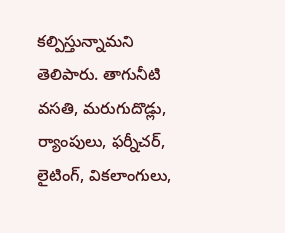కల్పిస్తున్నామని తెలిపారు. తాగునీటి వసతి, మరుగుదొడ్లు, ర్యాంపులు, ఫర్నీచర్‌, లైటింగ్‌, వికలాంగులు,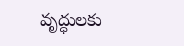వృద్ధులకు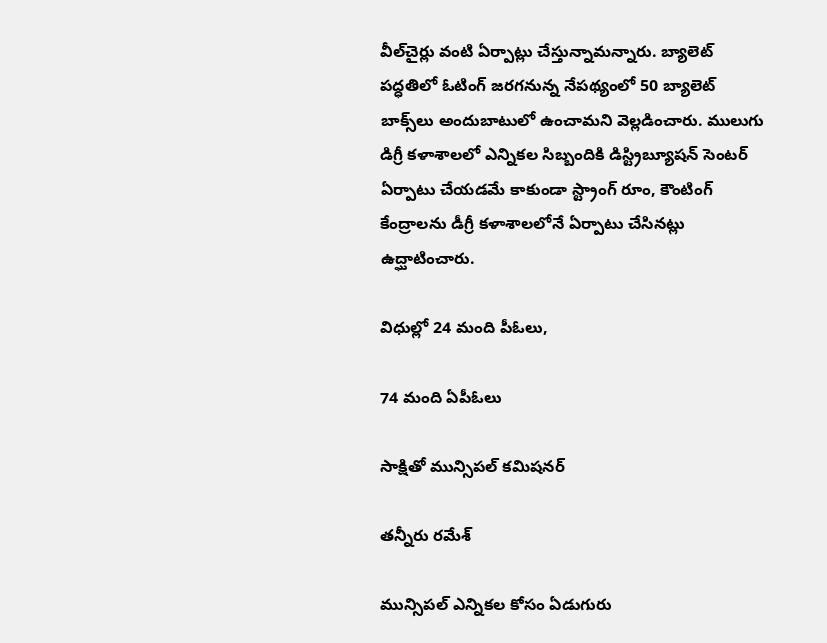వీల్‌చైర్లు వంటి ఏర్పాట్లు చేస్తున్నామన్నారు. బ్యాలెట్‌ పద్ధతిలో ఓటింగ్‌ జరగనున్న నేపథ్యంలో 50 బ్యాలెట్‌ బాక్స్‌లు అందుబాటులో ఉంచామని వెల్లడించారు. ములుగు డిగ్రీ కళాశాలలో ఎన్నికల సిబ్బందికి డిస్ట్రిబ్యూషన్‌ సెంటర్‌ ఏర్పాటు చేయడమే కాకుండా స్ట్రాంగ్‌ రూం, కౌంటింగ్‌ కేంద్రాలను డీగ్రీ కళాశాలలోనే ఏర్పాటు చేసినట్లు ఉద్ఘాటించారు.

విధుల్లో 24 మంది పీఓలు,

74 మంది ఏపీఓలు

సాక్షితో మున్సిపల్‌ కమిషనర్‌

తన్నీరు రమేశ్‌

మున్సిపల్‌ ఎన్నికల కోసం ఏడుగురు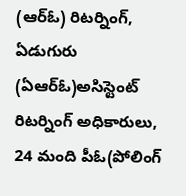(ఆర్‌ఓ) రిటర్నింగ్‌, ఏడుగురు (ఏఆర్‌ఓ)అసిస్టెంట్‌ రిటర్నింగ్‌ అధికారులు, 24 మంది పీఓ(పోలింగ్‌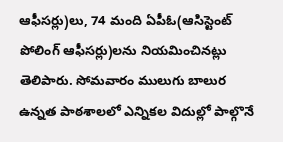ఆఫీసర్లు)లు, 74 మంది ఏపీఓ(ఆసిస్టెంట్‌ పోలింగ్‌ ఆఫీసర్లు)లను నియమించినట్లు తెలిపారు. సోమవారం ములుగు బాలుర ఉన్నత పాఠశాలలో ఎన్నికల విదుల్లో పాల్గొనే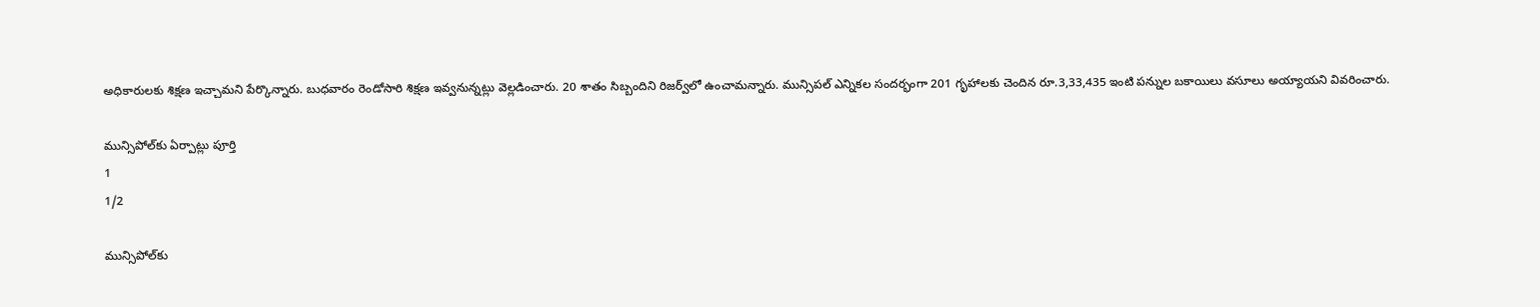అధికారులకు శిక్షణ ఇచ్చామని పేర్కొన్నారు. బుధవారం రెండోసారి శిక్షణ ఇవ్వనున్నట్లు వెల్లడించారు. 20 శాతం సిబ్బందిని రిజర్వ్‌లో ఉంచామన్నారు. మున్సిపల్‌ ఎన్నికల సందర్భంగా 201 గృహాలకు చెందిన రూ.3,33,435 ఇంటి పన్నుల బకాయిలు వసూలు అయ్యాయని వివరించారు.

మున్సిపోల్‌కు ఏర్పాట్లు పూర్తి
1
1/2

మున్సిపోల్‌కు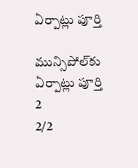ఏర్పాట్లు పూర్తి

మున్సిపోల్‌కు ఏర్పాట్లు పూర్తి
2
2/2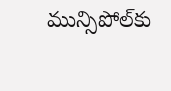మున్సిపోల్‌కు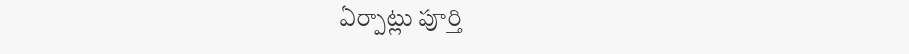ఏర్పాట్లు పూర్తి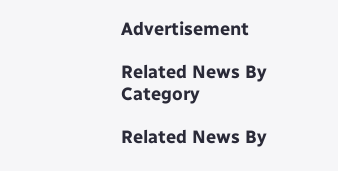Advertisement

Related News By Category

Related News By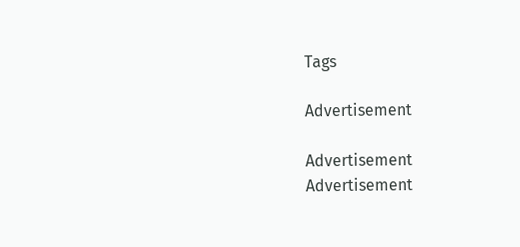Tags

Advertisement

Advertisement
Advertisement